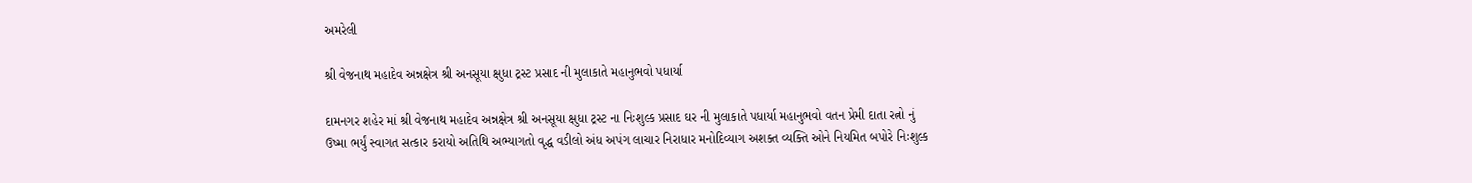અમરેલી

શ્રી વેજનાથ મહાદેવ અન્નક્ષેત્ર શ્રી અનસૂયા ક્ષુધા ટ્રસ્ટ પ્રસાદ ની મુલાકાતે મહાનુભવો પધાર્યા

દામનગર શહેર માં શ્રી વેજનાથ મહાદેવ અન્નક્ષેત્ર શ્રી અનસૂયા ક્ષુધા ટ્રસ્ટ ના નિઃશુલ્ક પ્રસાદ ઘર ની મુલાકાતે પધાર્યા મહાનુભવો વતન પ્રેમી દાતા રત્નો નું ઉષ્મા ભર્યું સ્વાગત સત્કાર કરાયો અતિથિ અભ્યાગતો વૃદ્ધ વડીલો અંધ અપંગ લાચાર નિરાધાર મનોદિવ્યાગ અશક્ત વ્યક્તિ ઓને નિયમિત બપોરે નિઃશુલ્ક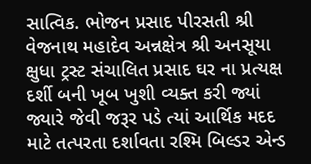સાત્વિક. ભોજન પ્રસાદ પીરસતી શ્રી વેજનાથ મહાદેવ અન્નક્ષેત્ર શ્રી અનસૂયા ક્ષુધા ટ્રસ્ટ સંચાલિત પ્રસાદ ઘર ના પ્રત્યક્ષ દર્શી બની ખૂબ ખુશી વ્યક્ત કરી જ્યાં જ્યારે જેવી જરૂર પડે ત્યાં આર્થિક મદદ માટે તત્પરતા દર્શાવતા રશ્મિ બિલ્ડર એન્ડ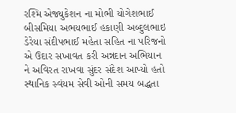રશ્મિ એજ્યુકેશન ના મોભી યોગેશભાઈ બીસમિયા અભયભાઈ હકાણી અબ્દુલભાઇ ડેરેયા સંદીપભાઈ મહેતા સહિત ના પરિજનો એ ઉદાર સખાવત કરી અન્નદાન અભિયાન ને અવિરત રાખવા સુંદર સંદેશ આપ્યો હતો સ્થાનિક સ્વંયમ સેવી ઓની સમય બદ્ધતા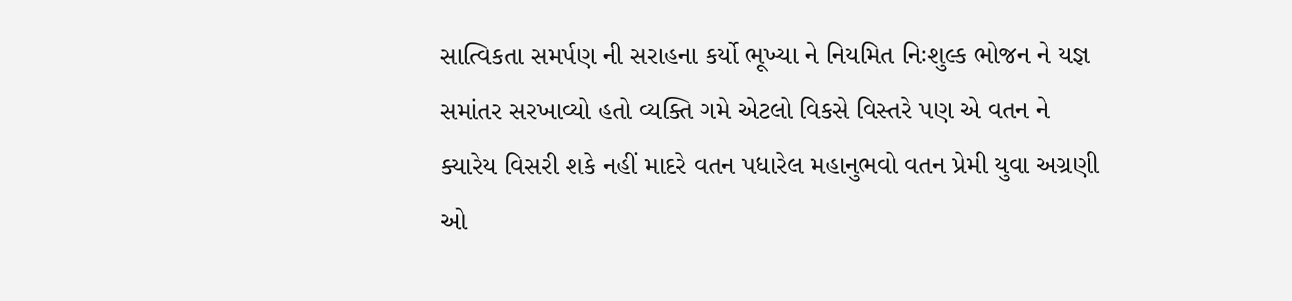સાત્વિકતા સમર્પણ ની સરાહના કર્યો ભૂખ્યા ને નિયમિત નિઃશુલ્ક ભોજન ને યજ્ઞ સમાંતર સરખાવ્યો હતો વ્યક્તિ ગમે એટલો વિકસે વિસ્તરે પણ એ વતન ને ક્યારેય વિસરી શકે નહીં માદરે વતન પધારેલ મહાનુભવો વતન પ્રેમી યુવા અગ્રણી ઓ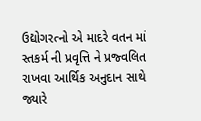ઉદ્યોગરત્નો એ માદરે વતન માં સ્તકર્મ ની પ્રવૃત્તિ ને પ્રજ્વલિત રાખવા આર્થિક અનુદાન સાથે જ્યારે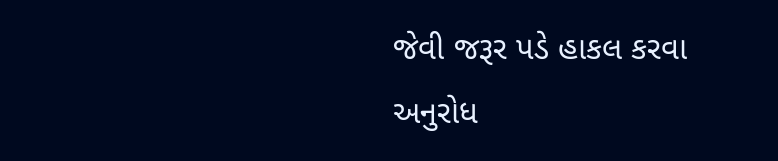જેવી જરૂર પડે હાકલ કરવા અનુરોધ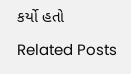કર્યો હતો

Related Posts